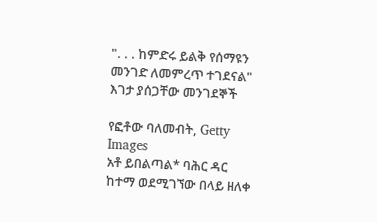". . . ከምድሩ ይልቅ የሰማዩን መንገድ ለመምረጥ ተገደናል" እገታ ያሰጋቸው መንገደኞች

የፎቶው ባለመብት, Getty Images
አቶ ይበልጣል* ባሕር ዳር ከተማ ወደሚገኘው በላይ ዘለቀ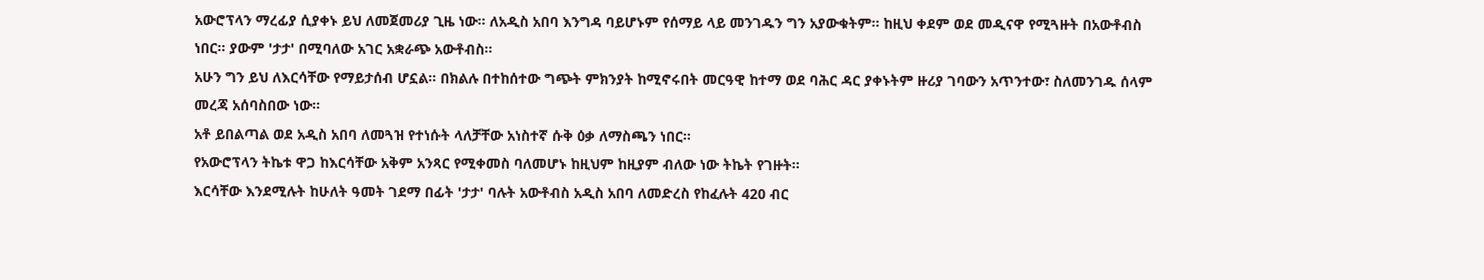አውሮፕላን ማረፊያ ሲያቀኑ ይህ ለመጀመሪያ ጊዜ ነው። ለአዲስ አበባ እንግዳ ባይሆኑም የሰማይ ላይ መንገዱን ግን አያውቁትም። ከዚህ ቀደም ወደ መዲናዋ የሚጓዙት በአውቶብስ ነበር። ያውም 'ታታ' በሚባለው አገር አቋራጭ አውቶብስ።
አሁን ግን ይህ ለእርሳቸው የማይታሰብ ሆኗል። በክልሉ በተከሰተው ግጭት ምክንያት ከሚኖሩበት መርዓዊ ከተማ ወደ ባሕር ዳር ያቀኑትም ዙሪያ ገባውን አጥንተው፣ ስለመንገዱ ሰላም መረጃ አሰባስበው ነው።
አቶ ይበልጣል ወደ አዲስ አበባ ለመጓዝ የተነሱት ላለቻቸው አነስተኛ ሱቅ ዕቃ ለማስጫን ነበር።
የአውሮፕላን ትኬቱ ዋጋ ከእርሳቸው አቅም አንጻር የሚቀመስ ባለመሆኑ ከዚህም ከዚያም ብለው ነው ትኬት የገዙት።
እርሳቸው እንደሚሉት ከሁለት ዓመት ገደማ በፊት 'ታታ' ባሉት አውቶብስ አዲስ አበባ ለመድረስ የከፈሉት 420 ብር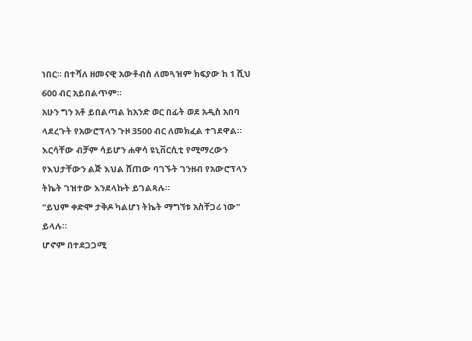ነበር። በተሻለ ዘመናዊ አውቶብስ ለመጓዝም ክፍያው ከ 1 ሺህ 600 ብር አይበልጥም።
አሁን ግን አቶ ይበልጣል ከአንድ ወር በፊት ወደ አዲስ አበባ ላደረጉት የአውሮፕላን ጉዞ 3500 ብር ለመክፈል ተገደዋል።
እርሳቸው ብቻም ሳይሆን ሐዋሳ ዩኒቨርሲቲ የሚማረውን የእህታቸውን ልጅ እህል ሸጠው ባገኙት ገንዘብ የአውሮፕላን ትኬት ገዝተው እንደላኩት ይገልጻሉ።
"ይህም ቀድሞ ታቅዶ ካልሆነ ትኬት ማግኘቱ አስቸጋሪ ነው" ይላሉ።
ሆኖም በተደጋጋሚ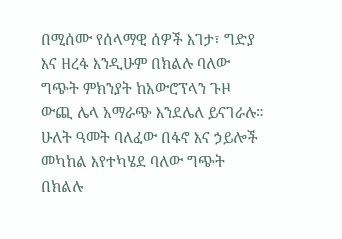በሚሰሙ የሰላማዊ ሰዎች እገታ፣ ግድያ እና ዘረፋ እንዲሁም በክልሉ ባለው ግጭት ምክንያት ከአውሮፕላን ጉዞ ውጪ ሌላ አማራጭ እንደሌለ ይናገራሉ።
ሁለት ዓመት ባለፈው በፋኖ እና ኃይሎች መካከል እየተካሄደ ባለው ግጭት በክልሉ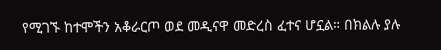የሚገኙ ከተሞችን አቆራርጦ ወደ መዲናዋ መድረስ ፈተና ሆኗል። በክልሉ ያሉ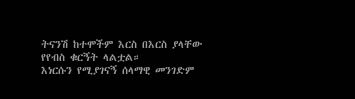ትናንሽ ከተሞችም እርስ በእርስ ያላቸው የየብስ ቁርኝት ላልቷል።
እነርሱን የሚያገናኝ ሰላማዊ መንገድም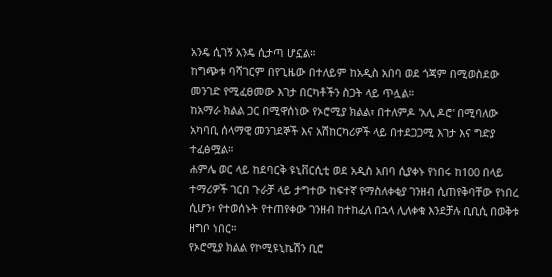አንዴ ሲገኝ አንዴ ሲታጣ ሆኗል።
ከግጭቱ ባሻገርም በየጊዜው በተለይም ከአዲስ አበባ ወደ ጎጃም በሚወስደው መንገድ የሚፈፀመው እገታ በርካቶችን ስጋት ላይ ጥሏል።
ከአማራ ክልል ጋር በሚዋሰነው የኦሮሚያ ክልል፣ በተለምዶ 'አሊ ዶሮ' በሚባለው አካባቢ ሰላማዊ መንገደኞች እና አሽከርካሪዎች ላይ በተደጋጋሚ እገታ እና ግድያ ተፈፅሟል።
ሐምሌ ወር ላይ ከደባርቅ ዩኒቨርሲቲ ወደ አዲስ አበባ ሲያቀኑ የነበሩ ከ100 በላይ ተማሪዎች ገርበ ጉራቻ ላይ ታግተው ከፍተኛ የማስለቀቂያ ገንዘብ ሲጠየቅባቸው የነበረ ሲሆን፣ የተወሰኑት የተጠየቀው ገንዘብ ከተከፈለ በኋላ ሊለቀቁ እንደቻሉ ቢቢሲ በወቅቱ ዘግቦ ነበር።
የኦሮሚያ ክልል የኮሚዩኒኬሽን ቢሮ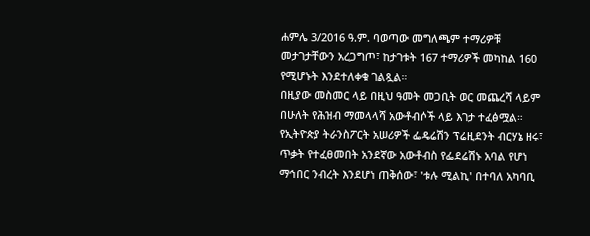ሐምሌ 3/2016 ዓ.ም. ባወጣው መግለጫም ተማሪዎቹ መታገታቸውን አረጋግጦ፣ ከታገቱት 167 ተማሪዎች መካከል 160 የሚሆኑት እንደተለቀቁ ገልጿል።
በዚያው መስመር ላይ በዚህ ዓመት መጋቢት ወር መጨረሻ ላይም በሁለት የሕዝብ ማመላላሻ አውቶብሶች ላይ እገታ ተፈፅሟል።
የኢትዮጵያ ትራንስፖርት አሠሪዎች ፌዴሬሽን ፕሬዚደንት ብርሃኔ ዘሩ፣ ጥቃት የተፈፀመበት አንደኛው አውቶብስ የፌደሬሽኑ አባል የሆነ ማኅበር ንብረት እንደሆነ ጠቅሰው፣ 'ቱሉ ሚልኪ' በተባለ አካባቢ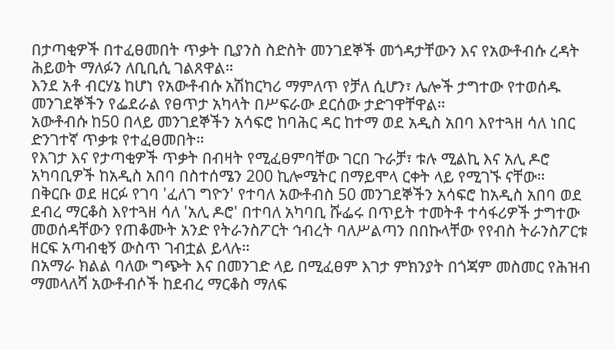በታጣቂዎች በተፈፀመበት ጥቃት ቢያንስ ስድስት መንገደኞች መጎዳታቸውን እና የአውቶብሱ ረዳት ሕይወት ማለፉን ለቢቢሲ ገልጸዋል።
እንደ አቶ ብርሃኔ ከሆነ የአውቶብሱ አሽከርካሪ ማምለጥ የቻለ ሲሆን፣ ሌሎች ታግተው የተወሰዱ መንገደኞችን የፌደራል የፀጥታ አካላት በሥፍራው ደርሰው ታድገዋቸዋል።
አውቶብሱ ከ50 በላይ መንገደኞችን አሳፍሮ ከባሕር ዳር ከተማ ወደ አዲስ አበባ እየተጓዘ ሳለ ነበር ድንገተኛ ጥቃቱ የተፈፀመበት።
የእገታ እና የታጣቂዎች ጥቃት በብዛት የሚፈፀምባቸው ገርበ ጉራቻ፣ ቱሉ ሚልኪ እና አሊ ዶሮ አካባቢዎች ከአዲስ አበባ በስተሰሜን 200 ኪሎሜትር በማይሞላ ርቀት ላይ የሚገኙ ናቸው።
በቅርቡ ወደ ዘርፉ የገባ 'ፈለገ ግዮን' የተባለ አውቶብስ 50 መንገደኞችን አሳፍሮ ከአዲስ አበባ ወደ ደብረ ማርቆስ እየተጓዘ ሳለ 'አሊ ዶሮ' በተባለ አካባቢ ሹፌሩ በጥይት ተመትቶ ተሳፋሪዎች ታግተው መወሰዳቸውን የጠቆሙት አንድ የትራንስፖርት ኅብረት ባለሥልጣን በበኩላቸው የየብስ ትራንስፖርቱ ዘርፍ አጣብቂኝ ውስጥ ገብቷል ይላሉ።
በአማራ ክልል ባለው ግጭት እና በመንገድ ላይ በሚፈፀም እገታ ምክንያት በጎጃም መስመር የሕዝብ ማመላለሻ አውቶብሶች ከደብረ ማርቆስ ማለፍ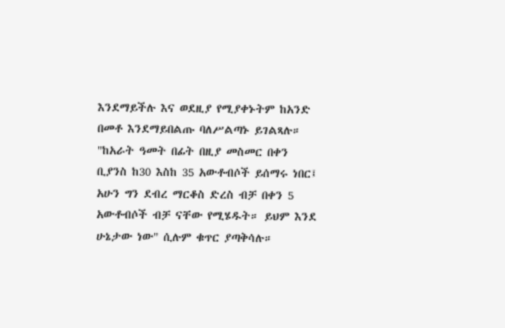እንደማይችሉ እና ወደዚያ የሚያቀኑትም ከአንድ በመቶ እንደማይበልጡ ባለሥልጣኑ ይገልጻሉ።
"ከአራት ዓመት በፊት በዚያ መስመር በቀን ቢያንስ ከ30 እስከ 35 አውቶብሶች ይሰማሩ ነበር፤ አሁን ግን ደብረ ማርቆስ ድረስ ብቻ በቀን 5 አውቶብሶች ብቻ ናቸው የሚሄዱት። ይህም እንደ ሁኔታው ነው" ሲሉም ቁጥር ያጣቅሳሉ።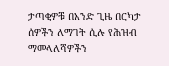ታጣቂዎቹ በአንድ ጊዜ በርካታ ሰዎችን ለማገት ሲሉ የሕዝብ ማመላለሻዎችን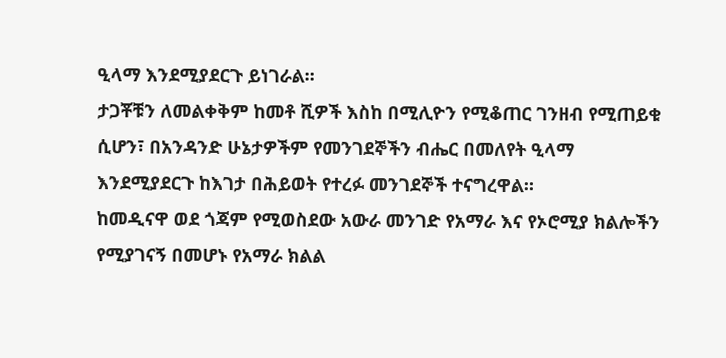ዒላማ እንደሚያደርጉ ይነገራል።
ታጋቾቹን ለመልቀቅም ከመቶ ሺዎች እስከ በሚሊዮን የሚቆጠር ገንዘብ የሚጠይቁ ሲሆን፣ በአንዳንድ ሁኔታዎችም የመንገደኞችን ብሔር በመለየት ዒላማ እንደሚያደርጉ ከእገታ በሕይወት የተረፉ መንገደኞች ተናግረዋል።
ከመዲናዋ ወደ ጎጃም የሚወስደው አውራ መንገድ የአማራ እና የኦሮሚያ ክልሎችን የሚያገናኝ በመሆኑ የአማራ ክልል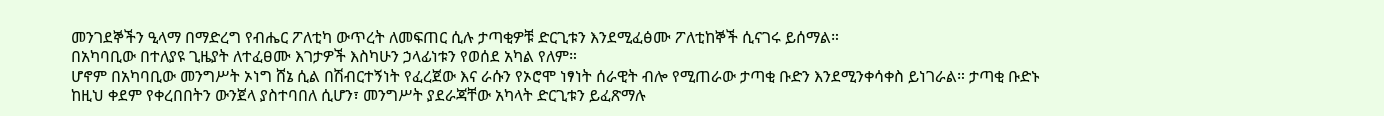መንገደኞችን ዒላማ በማድረግ የብሔር ፖለቲካ ውጥረት ለመፍጠር ሲሉ ታጣቂዎቹ ድርጊቱን እንደሚፈፅሙ ፖለቲከኞች ሲናገሩ ይሰማል።
በአካባቢው በተለያዩ ጊዜያት ለተፈፀሙ እገታዎች እስካሁን ኃላፊነቱን የወሰደ አካል የለም።
ሆኖም በአካባቢው መንግሥት ኦነግ ሸኔ ሲል በሽብርተኝነት የፈረጀው እና ራሱን የኦሮሞ ነፃነት ሰራዊት ብሎ የሚጠራው ታጣቂ ቡድን እንደሚንቀሳቀስ ይነገራል። ታጣቂ ቡድኑ ከዚህ ቀደም የቀረበበትን ውንጀላ ያስተባበለ ሲሆን፣ መንግሥት ያደራጃቸው አካላት ድርጊቱን ይፈጽማሉ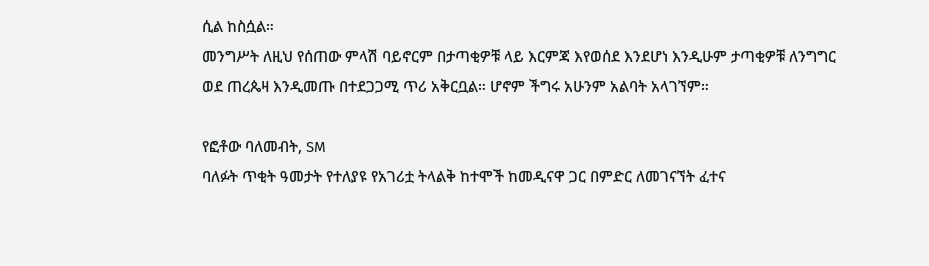ሲል ከስሷል።
መንግሥት ለዚህ የሰጠው ምላሽ ባይኖርም በታጣቂዎቹ ላይ እርምጃ እየወሰደ እንደሆነ እንዲሁም ታጣቂዎቹ ለንግግር ወደ ጠረጴዛ እንዲመጡ በተደጋጋሚ ጥሪ አቅርቧል። ሆኖም ችግሩ አሁንም አልባት አላገኘም።

የፎቶው ባለመብት, SM
ባለፉት ጥቂት ዓመታት የተለያዩ የአገሪቷ ትላልቅ ከተሞች ከመዲናዋ ጋር በምድር ለመገናኘት ፈተና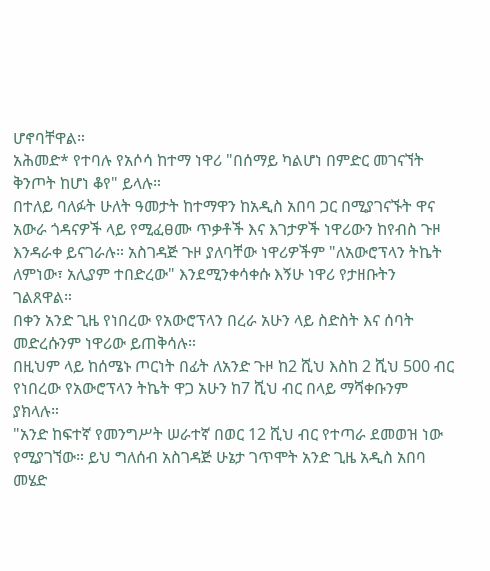ሆኖባቸዋል።
አሕመድ* የተባሉ የአሶሳ ከተማ ነዋሪ "በሰማይ ካልሆነ በምድር መገናኘት ቅንጦት ከሆነ ቆየ" ይላሉ።
በተለይ ባለፉት ሁለት ዓመታት ከተማዋን ከአዲስ አበባ ጋር በሚያገናኙት ዋና አውራ ጎዳናዎች ላይ የሚፈፀሙ ጥቃቶች እና እገታዎች ነዋሪውን ከየብስ ጉዞ እንዳራቀ ይናገራሉ። አስገዳጅ ጉዞ ያለባቸው ነዋሪዎችም "ለአውሮፕላን ትኬት ለምነው፣ አሊያም ተበድረው" እንደሚንቀሳቀሱ እኝሁ ነዋሪ የታዘቡትን ገልጸዋል።
በቀን አንድ ጊዜ የነበረው የአውሮፕላን በረራ አሁን ላይ ስድስት እና ሰባት መድረሱንም ነዋሪው ይጠቅሳሉ።
በዚህም ላይ ከሰሜኑ ጦርነት በፊት ለአንድ ጉዞ ከ2 ሺህ እስከ 2 ሺህ 500 ብር የነበረው የአውሮፕላን ትኬት ዋጋ አሁን ከ7 ሺህ ብር በላይ ማሻቀቡንም ያክላሉ።
"አንድ ከፍተኛ የመንግሥት ሠራተኛ በወር 12 ሺህ ብር የተጣራ ደመወዝ ነው የሚያገኘው። ይህ ግለሰብ አስገዳጅ ሁኔታ ገጥሞት አንድ ጊዜ አዲስ አበባ መሄድ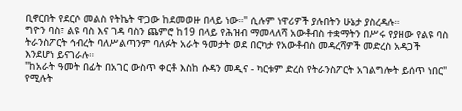ቢኖርበት የደርሶ መልስ የትኬት ዋጋው ከደመወዙ በላይ ነው።" ሲሉም ነዋሪዎች ያሉበትን ሁኔታ ያስረዳሉ።
ግዮን ባስ፣ ልዩ ባስ እና ገዳ ባስን ጨምሮ ከ19 በላይ የሕዝብ ማመላለሻ አውቶብስ ተቋማትን በሥሩ የያዘው የልዩ ባስ ትራንስፖርት ኅብረት ባለሥልጣንም ባለፉት አራት ዓመታት ወደ በርካታ የአውቶብስ መዳረሻዎች መድረስ አዳጋች እንደሆነ ይናገራሉ።
"ከአራት ዓመት በፊት በአገር ውስጥ ቀርቶ እስከ ሱዳን መዲና - ካርቱም ድረስ የትራንስፖርት አገልግሎት ይሰጥ ነበር" የሚሉት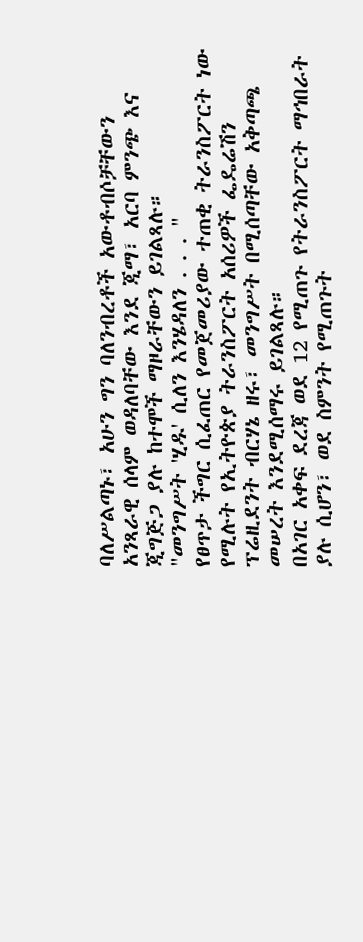ባለሥልጣኑ፣ አሁን ግን ባለንብረቶች አውቶብሶቻቸውን አንጻራዊ ሰላም ወዳለባቸው እንደ ጂማ፣ አርባ ምንጭ እና ጂግጅጋ ያሉ ከተሞች ማዞራቸውን ይገልጻሉ።
"መንግሥት 'ሂዱ' ሲለን እንሄዳለን . . . "
የፀጥታ ችግር ሲፈጠር የመጀመሪያው ተጠቂ ትራንስፖርት ነው የሚሉት የኢትዮጵያ ትራንስፖርት አሰሪዎች ፌዴሬሽን ፕሬዚደንት ብርሃኔ ዘሩ፣ መንግሥት በሚሰጣቸው አቅጣጫ መሠረት እንደሚሰማሩ ይገልጻሉ።
በአገር አቀፍ ደረጃ ወደ 12 የሚጠጉ የትራንስፖርት ማኅበራት ያሉ ሲሆን፣ ወደ ስምንት የሚጠጉት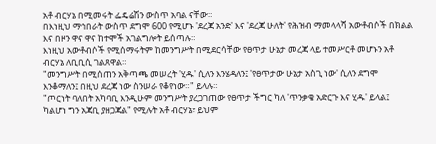አቶ ብርሃኔ በሚመሩት ፌዴሬሽን ውስጥ አባል ናቸው።
በእነዚህ ማኅበራት ውስጥ ደግሞ 600 የሚሆኑ 'ደረጃ አንድ' እና 'ደረጃ ሁለት' የሕዝብ ማመላላሻ አውቶብሶች በክልል እና በዞን ዋና ዋና ከተሞች አገልግሎት ይሰጣሉ።
እነዚህ አውቶብሶች የሚሰማሩትም ከመንግሥት በሚደርሳቸው የፀጥታ ሁኔታ መረጃ ላይ ተመሥርቶ መሆኑን አቶ ብርሃኔ ለቢቢሲ ገልጸዋል።
"መንግሥት በሚሰጠን አቅጣጫ መሠረት 'ሂዱ' ሲለን እንሄዳለን፤ 'የፀጥታው ሁኔታ አስጊ ነው' ሲለን ደግሞ እንቆማለን፤ በዚህ ደረጃ ነው ስንሠራ የቆየነው።" ይላሉ።
"ጦርነት ባለበት አካባቢ እንዲሁም መንግሥት ያረጋገጠው የፀጥታ ችግር ካለ 'ጥንቃቄ አድርጉ እና ሂዱ' ይላል፤ ካልሆነ ግን አጃቢ ያዘጋጃል" የሚሉት አቶ ብርሃኔ፣ ይህም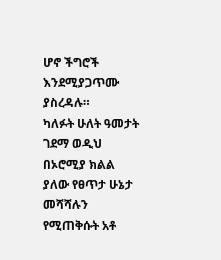ሆኖ ችግሮች እንደሚያጋጥሙ ያስረዳሉ።
ካለፉት ሁለት ዓመታት ገደማ ወዲህ በኦሮሚያ ክልል ያለው የፀጥታ ሁኔታ መሻሻሉን የሚጠቅሱት አቶ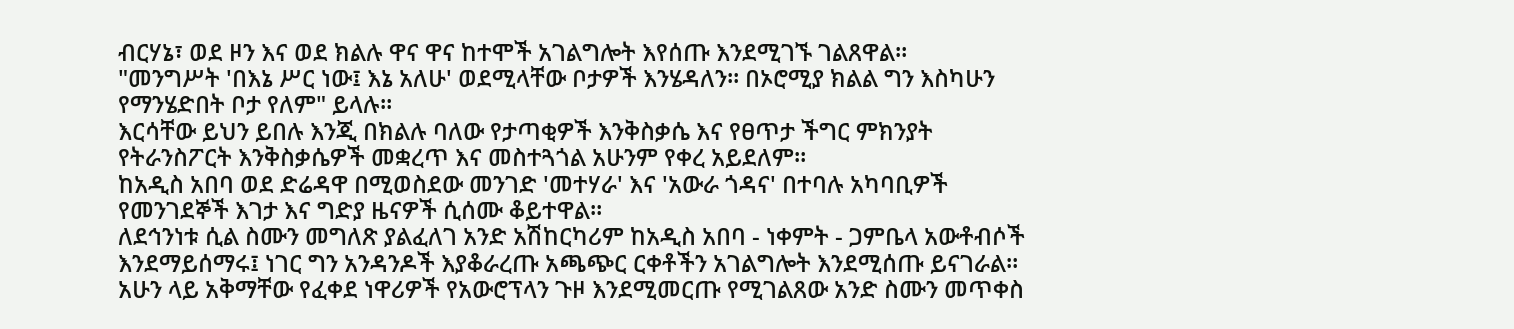ብርሃኔ፣ ወደ ዞን እና ወደ ክልሉ ዋና ዋና ከተሞች አገልግሎት እየሰጡ እንደሚገኙ ገልጸዋል።
"መንግሥት 'በእኔ ሥር ነው፤ እኔ አለሁ' ወደሚላቸው ቦታዎች እንሄዳለን። በኦሮሚያ ክልል ግን እስካሁን የማንሄድበት ቦታ የለም" ይላሉ።
እርሳቸው ይህን ይበሉ እንጂ በክልሉ ባለው የታጣቂዎች እንቅስቃሴ እና የፀጥታ ችግር ምክንያት የትራንስፖርት እንቅስቃሴዎች መቋረጥ እና መስተጓጎል አሁንም የቀረ አይደለም።
ከአዲስ አበባ ወደ ድሬዳዋ በሚወስደው መንገድ 'መተሃራ' እና 'አውራ ጎዳና' በተባሉ አካባቢዎች የመንገደኞች እገታ እና ግድያ ዜናዎች ሲሰሙ ቆይተዋል።
ለደኅንነቱ ሲል ስሙን መግለጽ ያልፈለገ አንድ አሽከርካሪም ከአዲስ አበባ - ነቀምት - ጋምቤላ አውቶብሶች እንደማይሰማሩ፤ ነገር ግን አንዳንዶች እያቆራረጡ አጫጭር ርቀቶችን አገልግሎት እንደሚሰጡ ይናገራል።
አሁን ላይ አቅማቸው የፈቀደ ነዋሪዎች የአውሮፕላን ጉዞ እንደሚመርጡ የሚገልጸው አንድ ስሙን መጥቀስ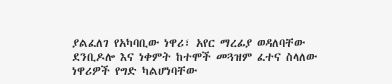ያልፈለገ የአካባቢው ነዋሪ፣ አየር ማረፊያ ወዳለባቸው ደንቢዶሎ እና ነቀምት ከተሞች መጓዝም ፈተና ስላለው ነዋሪዎች የግድ ካልሆነባቸው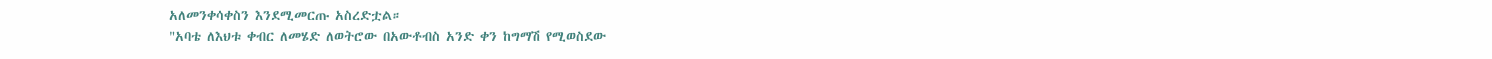አለመንቀሳቀስን እንደሚመርጡ አስረድቷል።
"አባቴ ለእህቱ ቀብር ለመሄድ ለወትሮው በአውቶብስ አንድ ቀን ከግማሽ የሚወስደው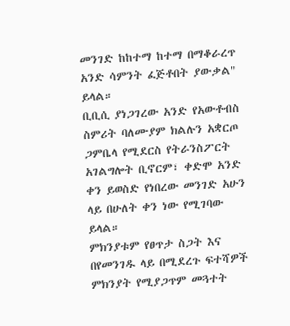መንገድ ከከተማ ከተማ በማቆራረጥ አንድ ሳምንት ፈጅቶበት ያውቃል" ይላል።
ቢቢሲ ያነጋገረው አንድ የአውቶብስ ስምሪት ባለሙያም ክልሉን አቋርጦ ጋምቤላ የሚደርስ የትራንስፖርት አገልግሎት ቢኖርም፣ ቀድሞ አንድ ቀን ይወስድ የነበረው መንገድ አሁን ላይ በሁለት ቀን ነው የሚገባው ይላል።
ምክንያቱም የፀጥታ ስጋት እና በየመንገዱ ላይ በሚደረጉ ፍተሻዎች ምክንያት የሚያጋጥም መጓተት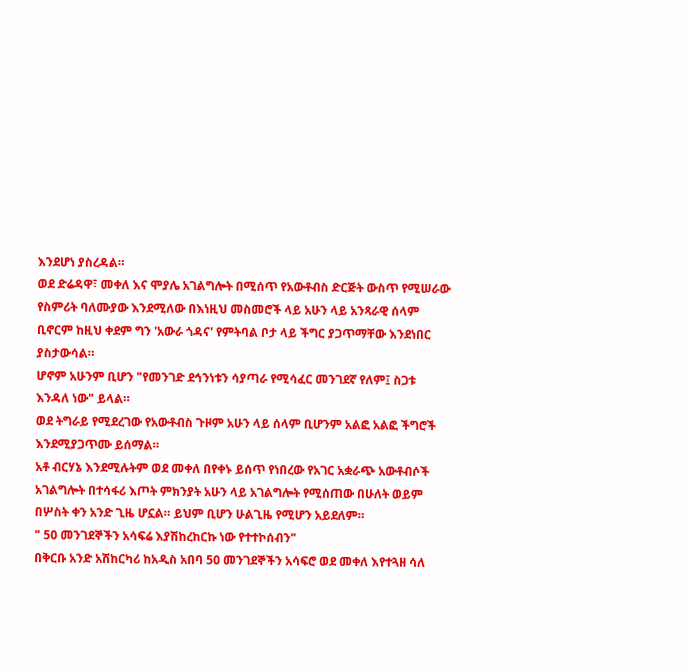እንደሆነ ያስረዳል።
ወደ ድሬዳዋ፣ መቀለ እና ሞያሌ አገልግሎት በሚሰጥ የአውቶብስ ድርጅት ውስጥ የሚሠራው የስምሪት ባለሙያው እንደሚለው በእነዚህ መስመሮች ላይ አሁን ላይ አንጻራዊ ሰላም ቢኖርም ከዚህ ቀደም ግን 'አውራ ጎዳና' የምትባል ቦታ ላይ ችግር ያጋጥማቸው እንደነበር ያስታውሳል።
ሆኖም አሁንም ቢሆን "የመንገድ ደኅንነቱን ሳያጣራ የሚሳፈር መንገደኛ የለም፤ ስጋቱ እንዳለ ነው" ይላል።
ወደ ትግራይ የሚደረገው የአውቶብስ ጉዞም አሁን ላይ ሰላም ቢሆንም አልፎ አልፎ ችግሮች እንደሚያጋጥሙ ይሰማል።
አቶ ብርሃኔ እንደሚሉትም ወደ መቀለ በየቀኑ ይሰጥ የነበረው የአገር አቋራጭ አውቶብሶች አገልግሎት በተሳፋሪ እጦት ምክንያት አሁን ላይ አገልግሎት የሚሰጠው በሁለት ወይም በሦስት ቀን አንድ ጊዜ ሆኗል። ይህም ቢሆን ሁልጊዜ የሚሆን አይደለም።
" 50 መንገደኞችን አሳፍሬ እያሽከረከርኩ ነው የተተኮሰብን"
በቅርቡ አንድ አሽከርካሪ ከአዲስ አበባ 50 መንገደኞችን አሳፍሮ ወደ መቀለ እየተጓዘ ሳለ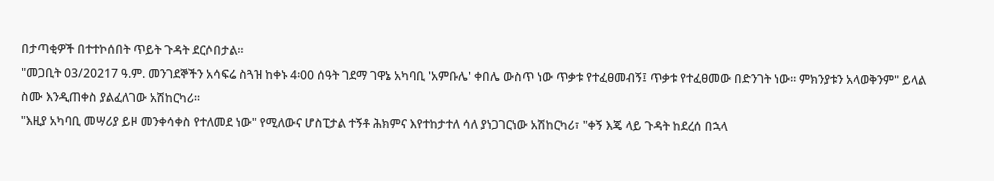በታጣቂዎች በተተኮሰበት ጥይት ጉዳት ደርሶበታል።
"መጋቢት 03/20217 ዓ.ም. መንገደኞችን አሳፍሬ ስጓዝ ከቀኑ 4፡00 ሰዓት ገደማ ገዋኔ አካባቢ 'አምቡሌ' ቀበሌ ውስጥ ነው ጥቃቱ የተፈፀመብኝ፤ ጥቃቱ የተፈፀመው በድንገት ነው። ምክንያቱን አላወቅንም" ይላል ስሙ እንዲጠቀስ ያልፈለገው አሽከርካሪ።
"እዚያ አካባቢ መሣሪያ ይዞ መንቀሳቀስ የተለመደ ነው" የሚለውና ሆስፒታል ተኝቶ ሕክምና እየተከታተለ ሳለ ያነጋገርነው አሽከርካሪ፣ "ቀኝ እጄ ላይ ጉዳት ከደረሰ በኋላ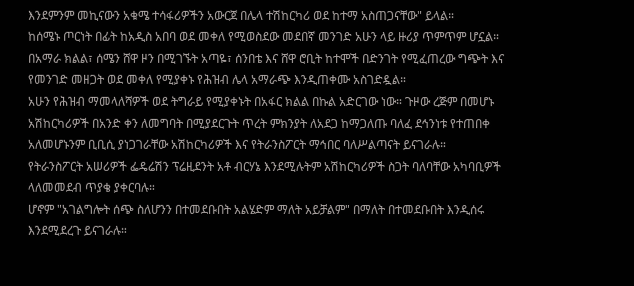እንደምንም መኪናውን አቁሜ ተሳፋሪዎችን አውርጀ በሌላ ተሽከርካሪ ወደ ከተማ አስጠጋናቸው" ይላል።
ከሰሜኑ ጦርነት በፊት ከአዲስ አበባ ወደ መቀለ የሚወስደው መደበኛ መንገድ አሁን ላይ ዙሪያ ጥምጥም ሆኗል።
በአማራ ክልል፣ ሰሜን ሸዋ ዞን በሚገኙት አጣዬ፣ ሰንበቴ እና ሸዋ ሮቢት ከተሞች በድንገት የሚፈጠረው ግጭት እና የመንገድ መዘጋት ወደ መቀለ የሚያቀኑ የሕዝብ ሌላ አማራጭ እንዲጠቀሙ አስገድዷል።
አሁን የሕዝብ ማመላለሻዎች ወደ ትግራይ የሚያቀኑት በአፋር ክልል በኩል አድርገው ነው። ጉዞው ረጅም በመሆኑ አሽከርካሪዎች በአንድ ቀን ለመግባት በሚያደርጉት ጥረት ምክንያት ለአደጋ ከማጋለጡ ባለፈ ደኅንነቱ የተጠበቀ አለመሆኑንም ቢቢሲ ያነጋገራቸው አሽከርካሪዎች እና የትራንስፖርት ማኅበር ባለሥልጣናት ይናገራሉ።
የትራንስፖርት አሠሪዎች ፌዴሬሽን ፕሬዚደንት አቶ ብርሃኔ እንደሚሉትም አሽከርካሪዎች ስጋት ባለባቸው አካባቢዎች ላለመመደብ ጥያቄ ያቀርባሉ።
ሆኖም "አገልግሎት ሰጭ ስለሆንን በተመደቡበት አልሄድም ማለት አይቻልም" በማለት በተመደቡበት እንዲሰሩ እንደሚደረጉ ይናገራሉ።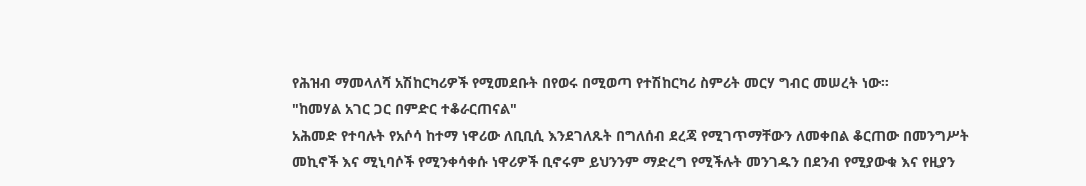የሕዝብ ማመላለሻ አሽከርካሪዎች የሚመደቡት በየወሩ በሚወጣ የተሽከርካሪ ስምሪት መርሃ ግብር መሠረት ነው።
"ከመሃል አገር ጋር በምድር ተቆራርጠናል"
አሕመድ የተባሉት የአሶሳ ከተማ ነዋሪው ለቢቢሲ እንደገለጹት በግለሰብ ደረጃ የሚገጥማቸውን ለመቀበል ቆርጠው በመንግሥት መኪኖች እና ሚኒባሶች የሚንቀሳቀሱ ነዋሪዎች ቢኖሩም ይህንንም ማድረግ የሚችሉት መንገዱን በደንብ የሚያውቁ እና የዚያን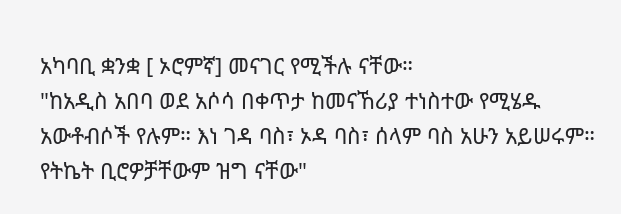አካባቢ ቋንቋ [ ኦሮምኛ] መናገር የሚችሉ ናቸው።
"ከአዲስ አበባ ወደ አሶሳ በቀጥታ ከመናኸሪያ ተነስተው የሚሄዱ አውቶብሶች የሉም። እነ ገዳ ባስ፣ ኦዳ ባስ፣ ሰላም ባስ አሁን አይሠሩም። የትኬት ቢሮዎቻቸውም ዝግ ናቸው"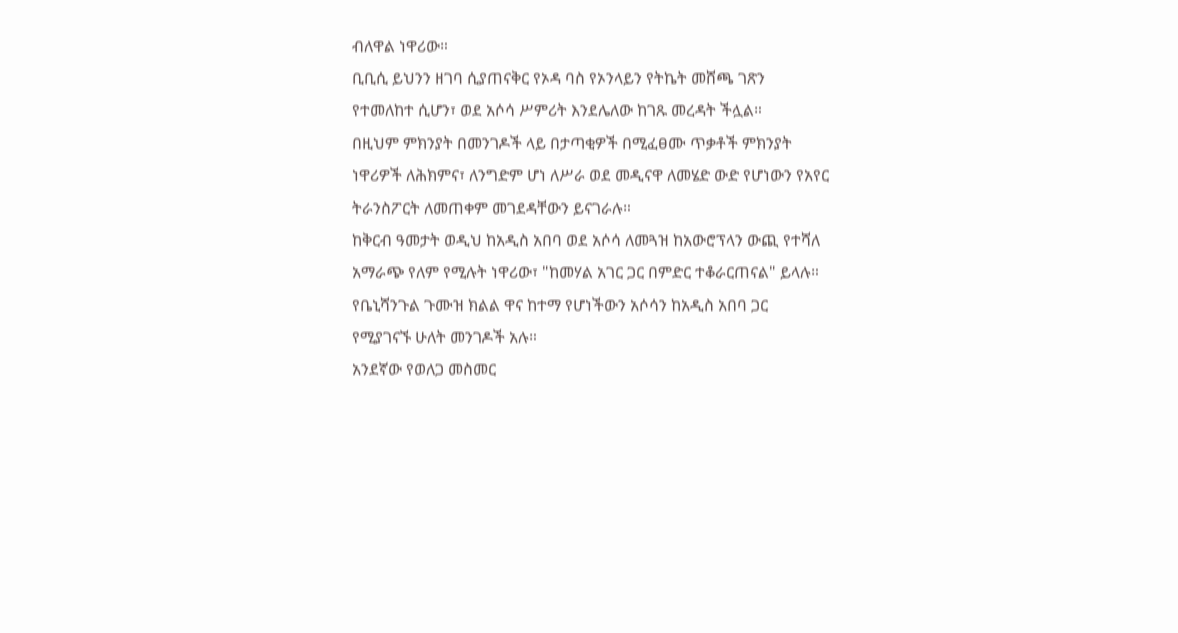ብለዋል ነዋሪው።
ቢቢሲ ይህንን ዘገባ ሲያጠናቅር የኦዳ ባስ የኦንላይን የትኬት መሸጫ ገጽን የተመለከተ ሲሆን፣ ወደ አሶሳ ሥምሪት እንደሌለው ከገጹ መረዳት ችሏል።
በዚህም ምክንያት በመንገዶች ላይ በታጣቂዎች በሚፈፀሙ ጥቃቶች ምክንያት ነዋሪዎች ለሕክምና፣ ለንግድም ሆነ ለሥራ ወደ መዲናዋ ለመሄድ ውድ የሆነውን የአየር ትራንስፖርት ለመጠቀም መገደዳቸውን ይናገራሉ።
ከቅርብ ዓመታት ወዲህ ከአዲስ አበባ ወደ አሶሳ ለመጓዝ ከአውሮፕላን ውጪ የተሻለ አማራጭ የለም የሚሉት ነዋሪው፣ "ከመሃል አገር ጋር በምድር ተቆራርጠናል" ይላሉ።
የቤኒሻንጉል ጉሙዝ ክልል ዋና ከተማ የሆነችውን አሶሳን ከአዲስ አበባ ጋር የሚያገናኙ ሁለት መንገዶች አሉ።
አንደኛው የወለጋ መስመር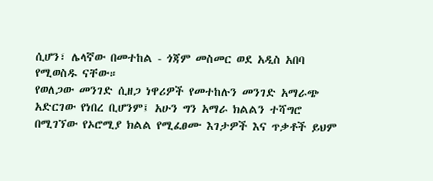ሲሆን፣ ሌላኛው በመተከል - ጎጃም መስመር ወደ አዲስ አበባ የሚወስዱ ናቸው።
የወለጋው መንገድ ሲዘጋ ነዋሪዎች የመተከሉን መንገድ አማራጭ አድርገው የነበረ ቢሆንም፤ አሁን ግን አማራ ክልልን ተሻግሮ በሚገኘው የኦሮሚያ ክልል የሚፈፀሙ እገታዎች እና ጥቃቶች ይህም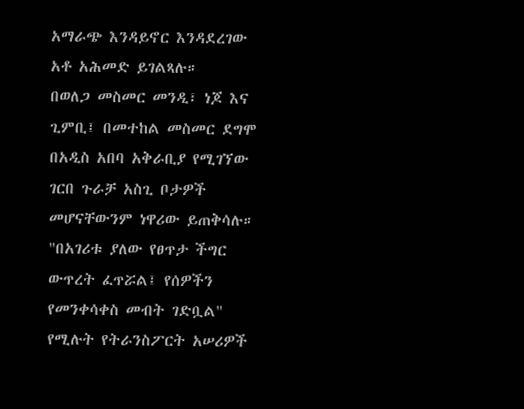አማራጭ እንዳይኖር እንዳደረገው አቶ አሕመድ ይገልጻሉ።
በወለጋ መስመር መንዲ፣ ነጆ እና ጊምቢ፤ በመተከል መስመር ደግሞ በአዲስ አበባ አቅራቢያ የሚገኘው ገርበ ጉራቻ አስጊ ቦታዎች መሆናቸውንም ነዋሪው ይጠቅሳሉ።
"በአገሪቱ ያለው የፀጥታ ችግር ውጥረት ፈጥሯል፤ የሰዎችን የመንቀሳቀስ መብት ገድቧል" የሚሉት የትራንስፖርት አሠሪዎች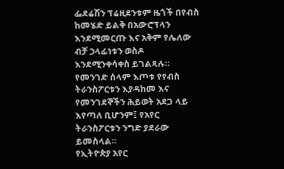ፌደሬሽን ፕሬዚደንቱም ዜጎች በየብስ ከመሄድ ይልቅ በአውሮፕላን እንደሚመርጡ እና አቅም የሌለው ብቻ ኃላፊነቱን ወስዶ እንደሚንቀሳቀስ ይገልጻሉ።
የመንገድ ሰላም እጦቱ የየብስ ትራንስፖርቱን እያዳከመ እና የመንገደኞችን ሕይወት አደጋ ላይ እየጣለ ቢሆንም፤ የአየር ትራንስፖርቱን ንግድ ያደራው ይመስላል።
የኢትዮጵያ አየር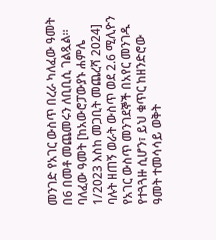መንገድ የአገር ውስጥ በረራ ካለፈው ዓመት በ6 በመቶ መጨመሩን ለቢቢሲ ገልጿል።
ባለፈው ዓመት [ከአውሮፓውያኑ ሐምሌ 1/2023 እስከ መጋቢት መጨረሻ 2024] ባሉት ዘጠኝ ወራት ውስጥ ወደ 2.6 ሚሊዮን የአገር ውስጥ መንገደኞች በአየር መንገዱ የተጓጓዙ ሲሆን፣ ይህ ቁጥር ከዘንድሮው ዓመት ተመሳሳይ ወቅት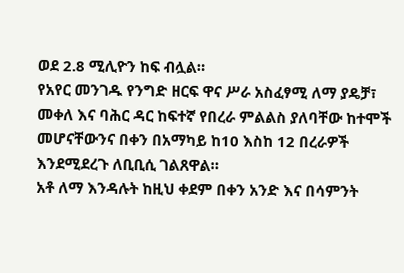ወደ 2.8 ሚሊዮን ከፍ ብሏል።
የአየር መንገዱ የንግድ ዘርፍ ዋና ሥራ አስፈፃሚ ለማ ያዴቻ፣ መቀለ እና ባሕር ዳር ከፍተኛ የበረራ ምልልስ ያለባቸው ከተሞች መሆናቸውንና በቀን በአማካይ ከ10 እስከ 12 በረራዎች እንደሚደረጉ ለቢቢሲ ገልጸዋል።
አቶ ለማ እንዳሉት ከዚህ ቀደም በቀን አንድ እና በሳምንት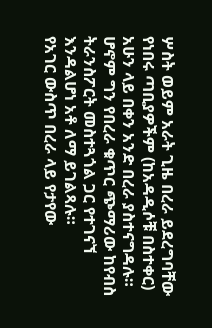ሦስት ወይም አራት ጊዜ በረራ ይደረግባቸው የነበሩ ጣቢያዎችም (ከአዳዲሶቹ በስተቀር) አሁን ላይ በቀን አንድ በረራ ያስተናግዳሉ።
ሆኖም ግን የበረራ ቁጥር ጭማሪው ከየብስ ትራንስፖርት መስተጓጎል ጋር የተገናኘ እንዳልሆነ አቶ ለማ ይገልጻሉ።
የአገር ውስጥ በረራ ላይ የታየው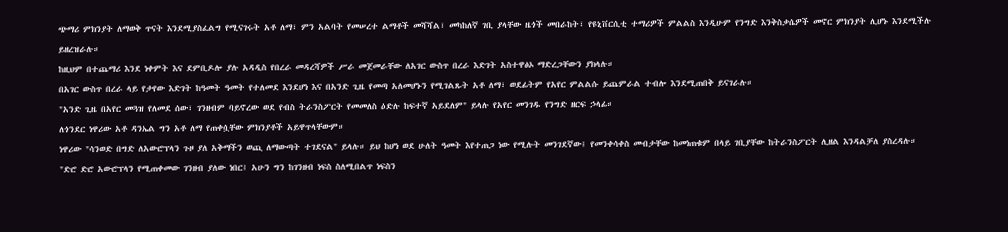ጭማሪ ምክንያት ለማወቅ ጥናት እንደሚያስፈልግ የሚናገሩት አቶ ለማ፣ ምን አልባት የመሠረተ ልማቶች መሻሻል፣ መካከለኛ ገቢ ያላቸው ዜጎች መበራከት፣ የዩኒቨርሲቲ ተማሪዎች ምልልስ እንዲሁም የንግድ እንቅስቃሴዎች መኖር ምክንያት ሊሆኑ እንደሚችሉ ይዘረዝራሉ።
ከዚህም በተጨማሪ እንደ ነቀምት እና ደምቢዶሎ ያሉ አዳዲስ የበረራ መዳረሻዎች ሥራ መጀመራቸው ለአገር ውስጥ በረራ እድገት አስተዋፅኦ ማድረጋቸውን ያክላሉ።
በአገር ውስጥ በረራ ላይ የታየው እድገት ከዓመት ዓመት የተለመደ እንደሆነ እና በአንድ ጊዜ የመጣ አለመሆኑን የሚገልጹት አቶ ለማ፣ ወደፊትም የአየር ምልልሱ ይጨምራል ተብሎ እንደሚጠበቅ ይናገራሉ።
"አንድ ጊዜ በአየር መጓዝ የለመደ ሰው፣ ገንዘብም ባይኖረው ወደ የብስ ትራንስፖርት የመመለስ ዕድሉ ከፍተኛ አይደለም" ይላሉ የአየር መንገዱ የንግድ ዘርፍ ኃላፊ።
ለጎንደር ነዋሪው አቶ ዳንኤል ግን አቶ ለማ የጠቀሷቸው ምክንያቶች አይዋጥላቸውም።
ነዋሪው "ሳንወድ በግድ ለአውሮፕላን ጉዞ ያለ አቅማችን ወጪ ለማውጣት ተገደናል" ይላሉ። ይህ ከሆነ ወደ ሁለት ዓመት እየተጠጋ ነው የሚሉት መንገደኛው፤ የመንቀሳቀስ መብታቸው ከመነጠቁም በላይ ገቢያቸው ከትራንስፖርት ሊዘል እንዳልቻለ ያስረዳሉ።
"ድሮ ድሮ አውሮፕላን የሚጠቀመው ገንዘብ ያለው ነበር፤ አሁን ግን ከገንዘብ ነፍስ ስለሚበልጥ ነፍስን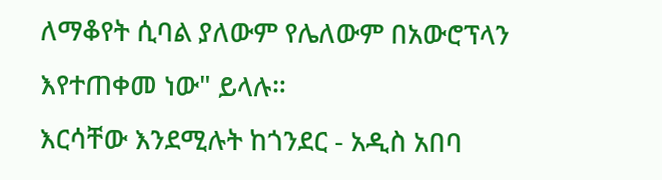ለማቆየት ሲባል ያለውም የሌለውም በአውሮፕላን እየተጠቀመ ነው" ይላሉ።
እርሳቸው እንደሚሉት ከጎንደር - አዲስ አበባ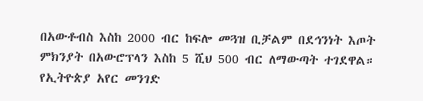በአውቶብስ እስከ 2000 ብር ከፍሎ መጓዝ ቢቻልም በደኅንነት እጦት ምክንያት በአውሮፕላን እስከ 5 ሺህ 500 ብር ለማውጣት ተገደዋል።
የኢትዮጵያ አየር መንገድ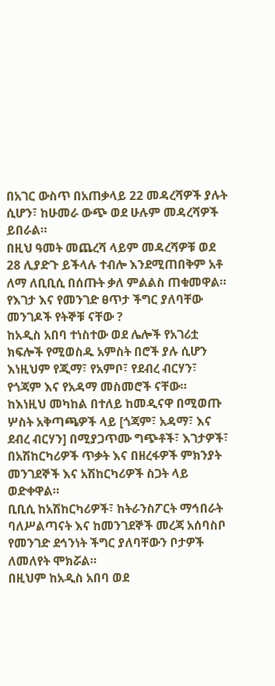በአገር ውስጥ በአጠቃላይ 22 መዳረሻዎች ያሉት ሲሆን፣ ከሁመራ ውጭ ወደ ሁሉም መዳረሻዎች ይበራል።
በዚህ ዓመት መጨረሻ ላይም መዳረሻዎቹ ወደ 28 ሊያድጉ ይችላሉ ተብሎ እንደሚጠበቅም አቶ ለማ ለቢቢሲ በሰጡት ቃለ ምልልስ ጠቁመዋል።
የእገታ እና የመንገድ ፀጥታ ችግር ያለባቸው መንገዶች የትኞቹ ናቸው ?
ከአዲስ አበባ ተነስተው ወደ ሌሎች የአገሪቷ ክፍሎች የሚወስዱ አምስት በሮች ያሉ ሲሆን እነዚህም የጂማ፣ የአምቦ፣ የደብረ ብርሃን፣ የጎጃም እና የአዳማ መስመሮች ናቸው።
ከእነዚህ መካከል በተለይ ከመዲናዋ በሚወጡ ሦስት አቅጣጫዎች ላይ [ጎጃም፣ አዳማ፣ እና ደብረ ብርሃን] በሚያጋጥሙ ግጭቶች፣ እገታዎች፣ በአሽከርካሪዎች ጥቃት እና በዘረፋዎች ምክንያት መንገደኞች እና አሽከርካሪዎች ስጋት ላይ ወድቀዋል።
ቢቢሲ ከአሽከርካሪዎች፣ ከትራንስፖርት ማኅበራት ባለሥልጣናት እና ከመንገደኞች መረጃ አሰባስቦ የመንገድ ደኅንነት ችግር ያለባቸውን ቦታዎች ለመለየት ሞክሯል።
በዚህም ከአዲስ አበባ ወደ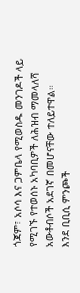ጎጃም፣ አሶሳ እና ጋምቤላ የሚወስዱ መንገዶች ላይ የሚገኙ የተወሰኑ አካባቢዎች ለሕዝብ ማመላለሻ አውቶብሶች አደገኛ በመሆናቸው ተለይተዋል።
እንደ ቢቢሲ ምንጮች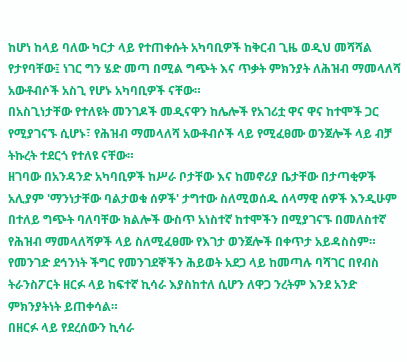ከሆነ ከላይ ባለው ካርታ ላይ የተጠቀሱት አካባቢዎች ከቅርብ ጊዜ ወዲህ መሻሻል የታየባቸው፤ ነገር ግን ሄድ መጣ በሚል ግጭት እና ጥቃት ምክንያት ለሕዝብ ማመላለሻ አውቶብሶች አስጊ የሆኑ አካባቢዎች ናቸው።
በአስጊነታቸው የተለዩት መንገዶች መዲናዋን ከሌሎች የአገሪቷ ዋና ዋና ከተሞች ጋር የሚያገናኙ ሲሆኑ፣ የሕዝብ ማመላለሻ አውቶብሶች ላይ የሚፈፀሙ ወንጀሎች ላይ ብቻ ትኩረት ተደርጎ የተለዩ ናቸው።
ዘገባው በአንዳንድ አካባቢዎች ከሥራ ቦታቸው እና ከመኖሪያ ቤታቸው በታጣቂዎች አሊያም 'ማንነታቸው ባልታወቁ ሰዎች' ታግተው ስለሚወሰዱ ሰላማዊ ሰዎች እንዲሁም በተለይ ግጭት ባለባቸው ክልሎች ውስጥ አነስተኛ ከተሞችን በሚያገናኙ በመለስተኛ የሕዝብ ማመላለሻዎች ላይ ስለሚፈፀሙ የእገታ ወንጀሎች በቀጥታ አይዳስስም።
የመንገድ ደኅንነት ችግር የመንገደኞችን ሕይወት አደጋ ላይ ከመጣሉ ባሻገር በየብስ ትራንስፖርት ዘርፉ ላይ ከፍተኛ ኪሳራ እያስከተለ ሲሆን ለዋጋ ንረትም እንደ አንድ ምክንያትነት ይጠቀሳል።
በዘርፉ ላይ የደረሰውን ኪሳራ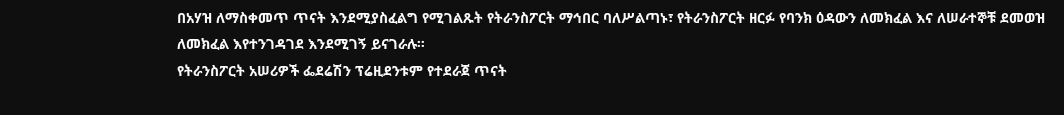በአሃዝ ለማስቀመጥ ጥናት እንደሚያስፈልግ የሚገልጹት የትራንስፖርት ማኅበር ባለሥልጣኑ፣ የትራንስፖርት ዘርፉ የባንክ ዕዳውን ለመክፈል እና ለሠራተኞቹ ደመወዝ ለመክፈል እየተንገዳገደ እንደሚገኝ ይናገራሉ።
የትራንስፖርት አሠሪዎች ፌደሬሽን ፕሬዚደንቱም የተደራጀ ጥናት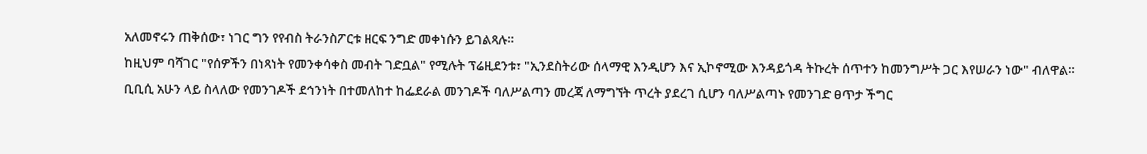አለመኖሩን ጠቅሰው፣ ነገር ግን የየብስ ትራንስፖርቱ ዘርፍ ንግድ መቀነሱን ይገልጻሉ።
ከዚህም ባሻገር "የሰዎችን በነጻነት የመንቀሳቀስ መብት ገድቧል" የሚሉት ፕሬዚደንቱ፣ "ኢንደስትሪው ሰላማዊ እንዲሆን እና ኢኮኖሚው እንዳይጎዳ ትኩረት ሰጥተን ከመንግሥት ጋር እየሠራን ነው" ብለዋል።
ቢቢሲ አሁን ላይ ስላለው የመንገዶች ደኅንነት በተመለከተ ከፌደራል መንገዶች ባለሥልጣን መረጃ ለማግኘት ጥረት ያደረገ ሲሆን ባለሥልጣኑ የመንገድ ፀጥታ ችግር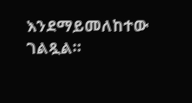እንደማይመለከተው ገልጿል።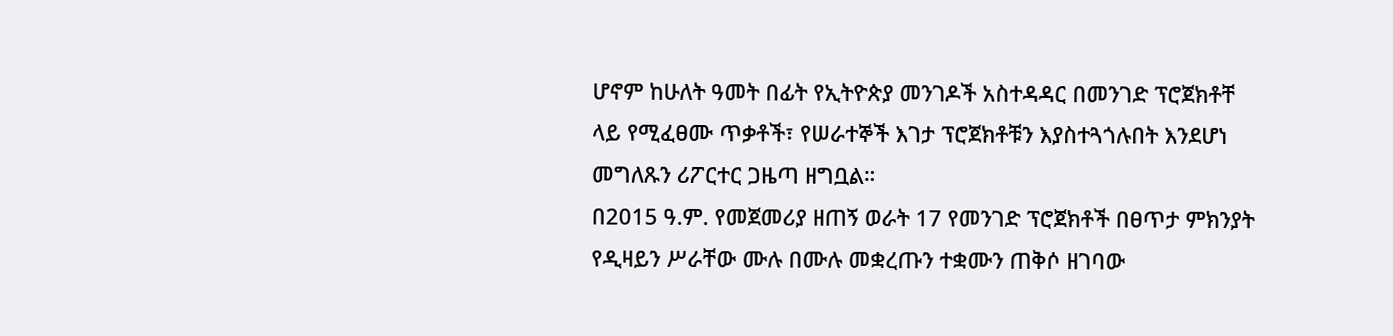ሆኖም ከሁለት ዓመት በፊት የኢትዮጵያ መንገዶች አስተዳዳር በመንገድ ፕሮጀክቶቸ ላይ የሚፈፀሙ ጥቃቶች፣ የሠራተኞች እገታ ፕሮጀክቶቹን እያስተጓጎሉበት እንደሆነ መግለጹን ሪፖርተር ጋዜጣ ዘግቧል።
በ2015 ዓ.ም. የመጀመሪያ ዘጠኝ ወራት 17 የመንገድ ፕሮጀክቶች በፀጥታ ምክንያት የዲዛይን ሥራቸው ሙሉ በሙሉ መቋረጡን ተቋሙን ጠቅሶ ዘገባው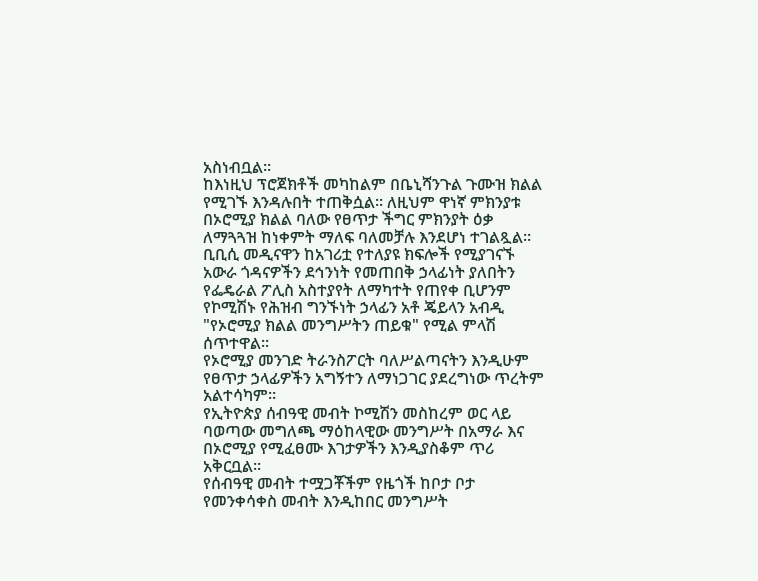አስነብቧል።
ከእነዚህ ፕሮጀክቶች መካከልም በቤኒሻንጉል ጉሙዝ ክልል የሚገኙ እንዳሉበት ተጠቅሷል። ለዚህም ዋነኛ ምክንያቱ በኦሮሚያ ክልል ባለው የፀጥታ ችግር ምክንያት ዕቃ ለማጓጓዝ ከነቀምት ማለፍ ባለመቻሉ እንደሆነ ተገልጿል።
ቢቢሲ መዲናዋን ከአገሪቷ የተለያዩ ክፍሎች የሚያገናኙ አውራ ጎዳናዎችን ደኅንነት የመጠበቅ ኃላፊነት ያለበትን የፌዴራል ፖሊስ አስተያየት ለማካተት የጠየቀ ቢሆንም የኮሚሽኑ የሕዝብ ግንኙነት ኃላፊን አቶ ጄይላን አብዲ "የኦሮሚያ ክልል መንግሥትን ጠይቁ" የሚል ምላሽ ሰጥተዋል።
የኦሮሚያ መንገድ ትራንስፖርት ባለሥልጣናትን እንዲሁም የፀጥታ ኃላፊዎችን አግኝተን ለማነጋገር ያደረግነው ጥረትም አልተሳካም።
የኢትዮጵያ ሰብዓዊ መብት ኮሚሽን መስከረም ወር ላይ ባወጣው መግለጫ ማዕከላዊው መንግሥት በአማራ እና በኦሮሚያ የሚፈፀሙ እገታዎችን እንዲያስቆም ጥሪ አቅርቧል።
የሰብዓዊ መብት ተሟጋቾችም የዜጎች ከቦታ ቦታ የመንቀሳቀስ መብት እንዲከበር መንግሥት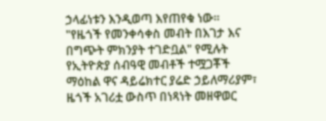ኃላፊነቱን እንዲወጣ እየጠየቁ ነው።
"የዜጎች የመንቀሳቀስ መብት በእገታ እና በግጭት ምክንያት ተገድቧል" የሚሉት የኢትዮጵያ ሰብዓዊ መብቶች ተሟጋቾች ማዕከል ዋና ዳይሬክተር ያሬድ ኃይለማሪያም፣ ዜጎች አገሪቷ ውስጥ በነጻነት መዘዋወር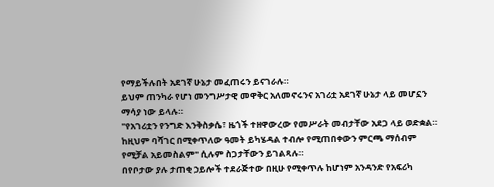የማይችሉበት አደገኛ ሁኔታ መፈጠሩን ይናገራሉ።
ይህም ጠንካራ የሆነ መንግሥታዊ መዋቅር አለመኖሩንና አገሪቷ አደገኛ ሁኔታ ላይ መሆኗን ማሳያ ነው ይላሉ።
"የአገሪቷን የንግድ እንቅስቃሴ፣ ዜጎች ተዘዋውረው የመሥራት መብታቸው አደጋ ላይ ወድቋል። ከዚህም ባሻገር በሚቀጥለው ዓመት ይካሄዳል ተብሎ የሚጠበቀውን ምርጫ ማሰብም የሚቻል አይመስልም" ሲሉም ስጋታቸውን ይገልጻሉ።
በየቦታው ያሉ ታጠቂ ኃይሎች ተደራጅተው በዚሁ የሚቀጥሉ ከሆነም አንዳንድ የአፍሪካ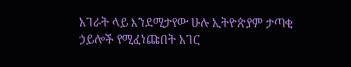አገራት ላይ እንደሚታየው ሁሉ ኢትዮጵያም ታጣቂ ኃይሎች የሚፈነጩበት አገር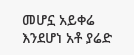መሆኗ አይቀሬ እንደሆነ አቶ ያሬድ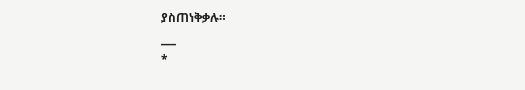ያስጠነቅቃሉ።
___
*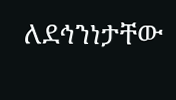ለደኅንነታቸው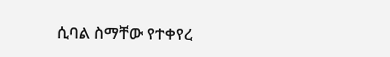ሲባል ስማቸው የተቀየረ